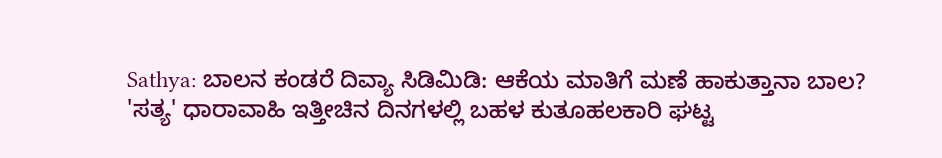Sathya: ಬಾಲನ ಕಂಡರೆ ದಿವ್ಯಾ ಸಿಡಿಮಿಡಿ: ಆಕೆಯ ಮಾತಿಗೆ ಮಣೆ ಹಾಕುತ್ತಾನಾ ಬಾಲ?
'ಸತ್ಯ' ಧಾರಾವಾಹಿ ಇತ್ತೀಚಿನ ದಿನಗಳಲ್ಲಿ ಬಹಳ ಕುತೂಹಲಕಾರಿ ಘಟ್ಟ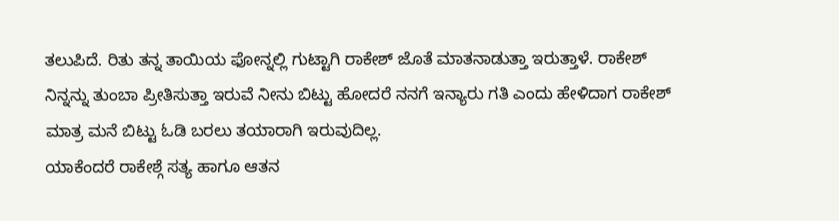ತಲುಪಿದೆ. ರಿತು ತನ್ನ ತಾಯಿಯ ಫೋನ್ನಲ್ಲಿ ಗುಟ್ಟಾಗಿ ರಾಕೇಶ್ ಜೊತೆ ಮಾತನಾಡುತ್ತಾ ಇರುತ್ತಾಳೆ. ರಾಕೇಶ್ ನಿನ್ನನ್ನು ತುಂಬಾ ಪ್ರೀತಿಸುತ್ತಾ ಇರುವೆ ನೀನು ಬಿಟ್ಟು ಹೋದರೆ ನನಗೆ ಇನ್ಯಾರು ಗತಿ ಎಂದು ಹೇಳಿದಾಗ ರಾಕೇಶ್ ಮಾತ್ರ ಮನೆ ಬಿಟ್ಟು ಓಡಿ ಬರಲು ತಯಾರಾಗಿ ಇರುವುದಿಲ್ಲ.
ಯಾಕೆಂದರೆ ರಾಕೇಶ್ಗೆ ಸತ್ಯ ಹಾಗೂ ಆತನ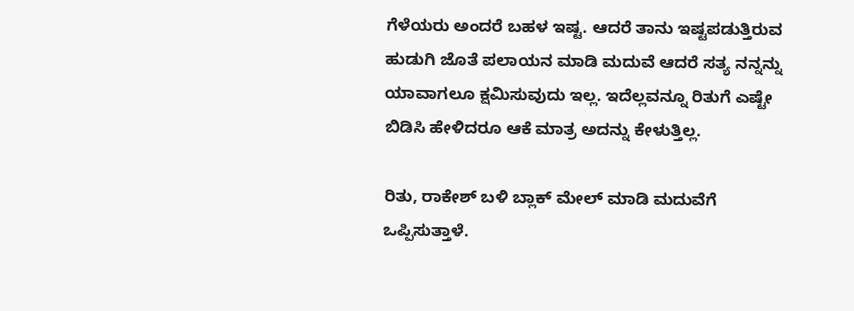ಗೆಳೆಯರು ಅಂದರೆ ಬಹಳ ಇಷ್ಟ. ಆದರೆ ತಾನು ಇಷ್ಟಪಡುತ್ತಿರುವ ಹುಡುಗಿ ಜೊತೆ ಪಲಾಯನ ಮಾಡಿ ಮದುವೆ ಆದರೆ ಸತ್ಯ ನನ್ನನ್ನು ಯಾವಾಗಲೂ ಕ್ಷಮಿಸುವುದು ಇಲ್ಲ. ಇದೆಲ್ಲವನ್ನೂ ರಿತುಗೆ ಎಷ್ಟೇ ಬಿಡಿಸಿ ಹೇಳಿದರೂ ಆಕೆ ಮಾತ್ರ ಅದನ್ನು ಕೇಳುತ್ತಿಲ್ಲ.

ರಿತು, ರಾಕೇಶ್ ಬಳಿ ಬ್ಲಾಕ್ ಮೇಲ್ ಮಾಡಿ ಮದುವೆಗೆ ಒಪ್ಪಿಸುತ್ತಾಳೆ.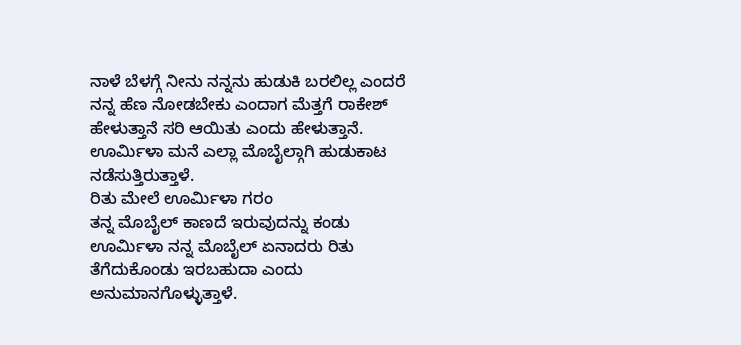ನಾಳೆ ಬೆಳಗ್ಗೆ ನೀನು ನನ್ನನು ಹುಡುಕಿ ಬರಲಿಲ್ಲ ಎಂದರೆ ನನ್ನ ಹೆಣ ನೋಡಬೇಕು ಎಂದಾಗ ಮೆತ್ತಗೆ ರಾಕೇಶ್ ಹೇಳುತ್ತಾನೆ ಸರಿ ಆಯಿತು ಎಂದು ಹೇಳುತ್ತಾನೆ. ಊರ್ಮಿಳಾ ಮನೆ ಎಲ್ಲಾ ಮೊಬೈಲ್ಗಾಗಿ ಹುಡುಕಾಟ ನಡೆಸುತ್ತಿರುತ್ತಾಳೆ.
ರಿತು ಮೇಲೆ ಊರ್ಮಿಳಾ ಗರಂ
ತನ್ನ ಮೊಬೈಲ್ ಕಾಣದೆ ಇರುವುದನ್ನು ಕಂಡು ಊರ್ಮಿಳಾ ನನ್ನ ಮೊಬೈಲ್ ಏನಾದರು ರಿತು ತೆಗೆದುಕೊಂಡು ಇರಬಹುದಾ ಎಂದು ಅನುಮಾನಗೊಳ್ಳುತ್ತಾಳೆ.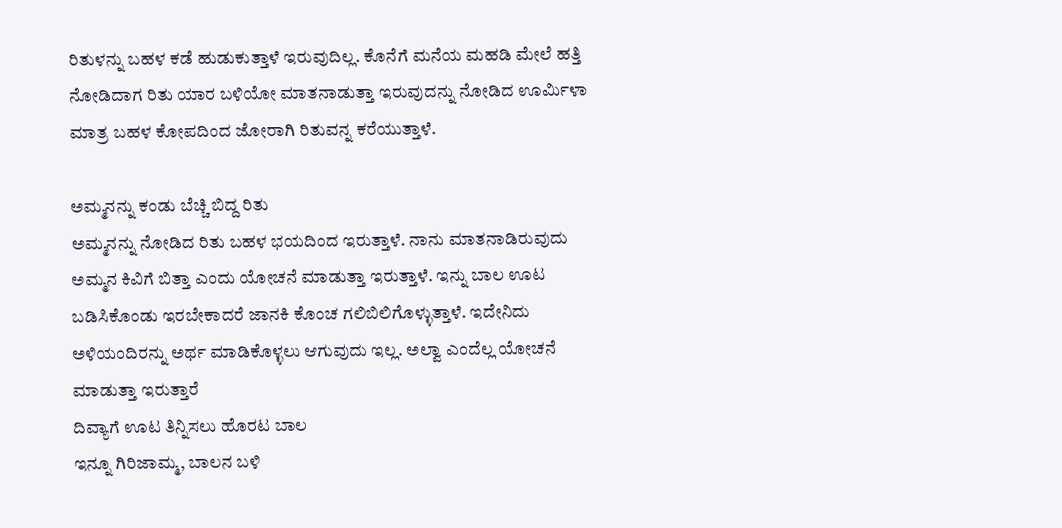ರಿತುಳನ್ನು ಬಹಳ ಕಡೆ ಹುಡುಕುತ್ತಾಳೆ ಇರುವುದಿಲ್ಲ. ಕೊನೆಗೆ ಮನೆಯ ಮಹಡಿ ಮೇಲೆ ಹತ್ತಿ ನೋಡಿದಾಗ ರಿತು ಯಾರ ಬಳಿಯೋ ಮಾತನಾಡುತ್ತಾ ಇರುವುದನ್ನು ನೋಡಿದ ಊರ್ಮಿಳಾ ಮಾತ್ರ ಬಹಳ ಕೋಪದಿಂದ ಜೋರಾಗಿ ರಿತುವನ್ನ ಕರೆಯುತ್ತಾಳೆ.

ಅಮ್ಮನನ್ನು ಕಂಡು ಬೆಚ್ಚಿ ಬಿದ್ದ ರಿತು
ಅಮ್ಮನನ್ನು ನೋಡಿದ ರಿತು ಬಹಳ ಭಯದಿಂದ ಇರುತ್ತಾಳೆ. ನಾನು ಮಾತನಾಡಿರುವುದು ಅಮ್ಮನ ಕಿವಿಗೆ ಬಿತ್ತಾ ಎಂದು ಯೋಚನೆ ಮಾಡುತ್ತಾ ಇರುತ್ತಾಳೆ. ಇನ್ನು ಬಾಲ ಊಟ ಬಡಿಸಿಕೊಂಡು ಇರಬೇಕಾದರೆ ಜಾನಕಿ ಕೊಂಚ ಗಲಿಬಿಲಿಗೊಳ್ಳುತ್ತಾಳೆ. ಇದೇನಿದು ಅಳಿಯಂದಿರನ್ನು ಅರ್ಥ ಮಾಡಿಕೊಳ್ಳಲು ಆಗುವುದು ಇಲ್ಲ. ಅಲ್ವಾ ಎಂದೆಲ್ಲ ಯೋಚನೆ ಮಾಡುತ್ತಾ ಇರುತ್ತಾರೆ
ದಿವ್ಯಾಗೆ ಊಟ ತಿನ್ನಿಸಲು ಹೊರಟ ಬಾಲ
ಇನ್ನೂ ಗಿರಿಜಾಮ್ಮ, ಬಾಲನ ಬಳಿ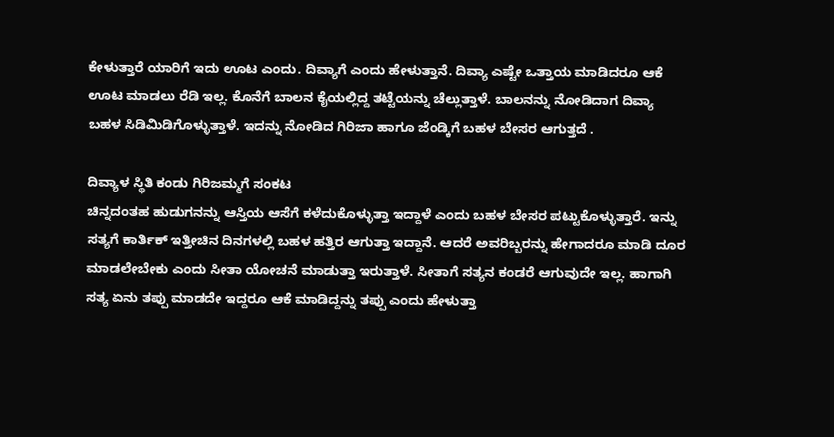ಕೇಳುತ್ತಾರೆ ಯಾರಿಗೆ ಇದು ಊಟ ಎಂದು. ದಿವ್ಯಾಗೆ ಎಂದು ಹೇಳುತ್ತಾನೆ. ದಿವ್ಯಾ ಎಷ್ಟೇ ಒತ್ತಾಯ ಮಾಡಿದರೂ ಆಕೆ ಊಟ ಮಾಡಲು ರೆಡಿ ಇಲ್ಲ. ಕೊನೆಗೆ ಬಾಲನ ಕೈಯಲ್ಲಿದ್ದ ತಟ್ಟೆಯನ್ನು ಚೆಲ್ಲುತ್ತಾಳೆ. ಬಾಲನನ್ನು ನೋಡಿದಾಗ ದಿವ್ಯಾ ಬಹಳ ಸಿಡಿಮಿಡಿಗೊಳ್ಳುತ್ತಾಳೆ. ಇದನ್ನು ನೋಡಿದ ಗಿರಿಜಾ ಹಾಗೂ ಜೆಂಡ್ಕಿಗೆ ಬಹಳ ಬೇಸರ ಆಗುತ್ತದೆ .

ದಿವ್ಯಾಳ ಸ್ಥಿತಿ ಕಂಡು ಗಿರಿಜಮ್ಮಗೆ ಸಂಕಟ
ಚಿನ್ನದಂತಹ ಹುಡುಗನನ್ನು ಆಸ್ತಿಯ ಆಸೆಗೆ ಕಳೆದುಕೊಳ್ಳುತ್ತಾ ಇದ್ದಾಳೆ ಎಂದು ಬಹಳ ಬೇಸರ ಪಟ್ಟುಕೊಳ್ಳುತ್ತಾರೆ. ಇನ್ನು ಸತ್ಯಗೆ ಕಾರ್ತಿಕ್ ಇತ್ತೀಚಿನ ದಿನಗಳಲ್ಲಿ ಬಹಳ ಹತ್ತಿರ ಆಗುತ್ತಾ ಇದ್ದಾನೆ. ಆದರೆ ಅವರಿಬ್ಬರನ್ನು ಹೇಗಾದರೂ ಮಾಡಿ ದೂರ ಮಾಡಲೇಬೇಕು ಎಂದು ಸೀತಾ ಯೋಚನೆ ಮಾಡುತ್ತಾ ಇರುತ್ತಾಳೆ. ಸೀತಾಗೆ ಸತ್ಯನ ಕಂಡರೆ ಆಗುವುದೇ ಇಲ್ಲ. ಹಾಗಾಗಿ ಸತ್ಯ ಏನು ತಪ್ಪು ಮಾಡದೇ ಇದ್ದರೂ ಆಕೆ ಮಾಡಿದ್ದನ್ನು ತಪ್ಪು ಎಂದು ಹೇಳುತ್ತಾ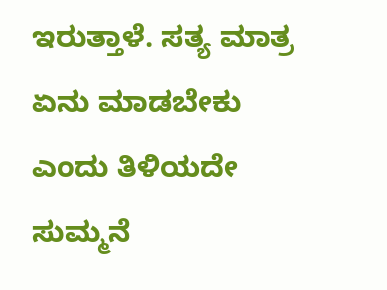ಇರುತ್ತಾಳೆ. ಸತ್ಯ ಮಾತ್ರ ಏನು ಮಾಡಬೇಕು ಎಂದು ತಿಳಿಯದೇ ಸುಮ್ಮನೆ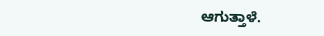ಆಗುತ್ತಾಳೆ.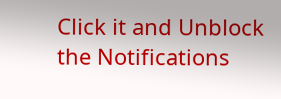Click it and Unblock the Notifications